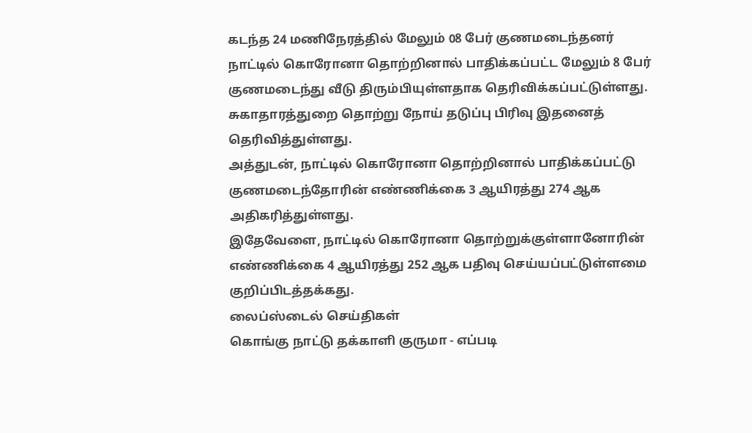கடந்த 24 மணிநேரத்தில் மேலும் 08 பேர் குணமடைந்தனர்
நாட்டில் கொரோனா தொற்றினால் பாதிக்கப்பட்ட மேலும் 8 பேர் குணமடைந்து வீடு திரும்பியுள்ளதாக தெரிவிக்கப்பட்டுள்ளது.
சுகாதாரத்துறை தொற்று நோய் தடுப்பு பிரிவு இதனைத் தெரிவித்துள்ளது.
அத்துடன், நாட்டில் கொரோனா தொற்றினால் பாதிக்கப்பட்டு குணமடைந்தோரின் எண்ணிக்கை 3 ஆயிரத்து 274 ஆக அதிகரித்துள்ளது.
இதேவேளை, நாட்டில் கொரோனா தொற்றுக்குள்ளானோரின் எண்ணிக்கை 4 ஆயிரத்து 252 ஆக பதிவு செய்யப்பட்டுள்ளமை குறிப்பிடத்தக்கது.
லைப்ஸ்டைல் செய்திகள்
கொங்கு நாட்டு தக்காளி குருமா - எப்படி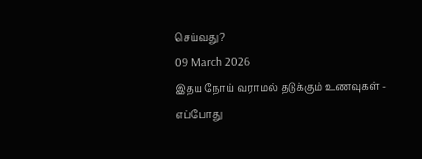செய்வது?
09 March 2026
இதய நோய் வராமல் தடுக்கும் உணவுகள் - எப்போது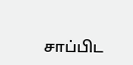சாப்பிட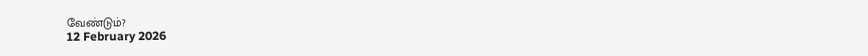வேண்டும்?
12 February 2026